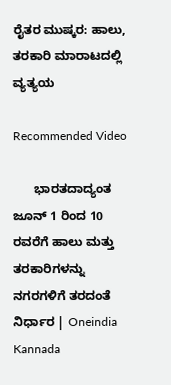ರೈತರ ಮುಷ್ಕರ: ಹಾಲು, ತರಕಾರಿ ಮಾರಾಟದಲ್ಲಿ ವ್ಯತ್ಯಯ

Recommended Video

      ಭಾರತದಾದ್ಯಂತ ಜೂನ್ 1 ರಿಂದ 10 ರವರೆಗೆ ಹಾಲು ಮತ್ತು ತರಕಾರಿಗಳನ್ನು ನಗರಗಳಿಗೆ ತರದಂತೆ ನಿರ್ಧಾರ | Oneindia Kannada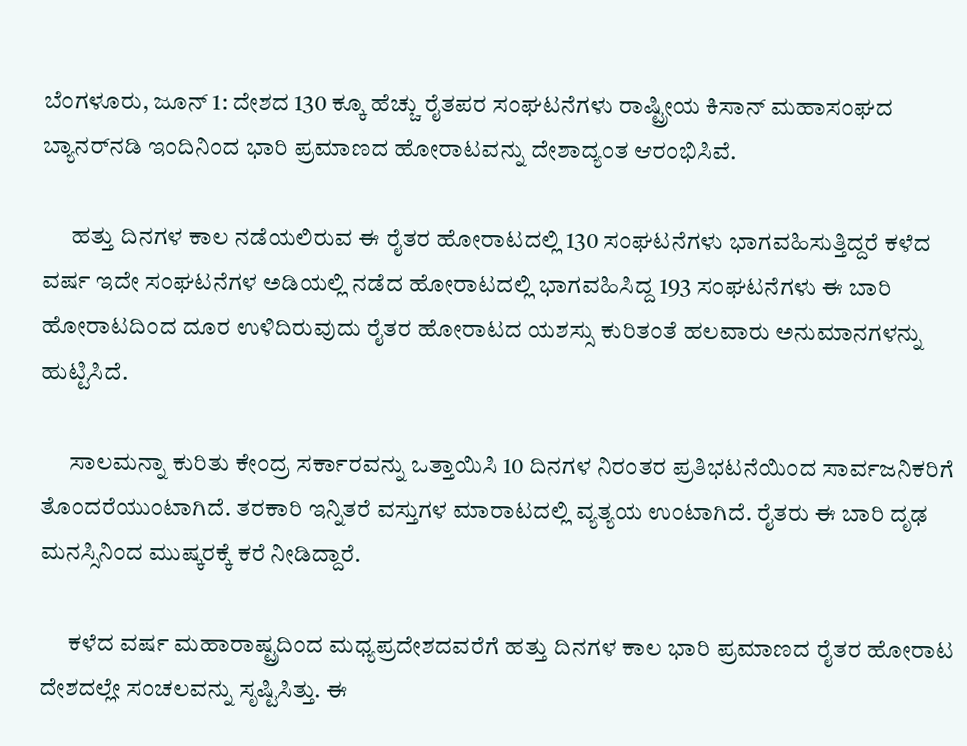ಬೆಂಗಳೂರು, ಜೂನ್ 1: ದೇಶದ 130 ಕ್ಕೂ ಹೆಚ್ಚು ರೈತಪರ ಸಂಘಟನೆಗಳು ರಾಷ್ಟ್ರೀಯ ಕಿಸಾನ್ ಮಹಾಸಂಘದ ಬ್ಯಾನರ್‌ನಡಿ ಇಂದಿನಿಂದ ಭಾರಿ ಪ್ರಮಾಣದ ಹೋರಾಟವನ್ನು ದೇಶಾದ್ಯಂತ ಆರಂಭಿಸಿವೆ.

      ಹತ್ತು ದಿನಗಳ ಕಾಲ ನಡೆಯಲಿರುವ ಈ ರೈತರ ಹೋರಾಟದಲ್ಲಿ 130 ಸಂಘಟನೆಗಳು ಭಾಗವಹಿಸುತ್ತಿದ್ದರೆ ಕಳೆದ ವರ್ಷ ಇದೇ ಸಂಘಟನೆಗಳ ಅಡಿಯಲ್ಲಿ ನಡೆದ ಹೋರಾಟದಲ್ಲಿ ಭಾಗವಹಿಸಿದ್ದ 193 ಸಂಘಟನೆಗಳು ಈ ಬಾರಿ ಹೋರಾಟದಿಂದ ದೂರ ಉಳಿದಿರುವುದು ರೈತರ ಹೋರಾಟದ ಯಶಸ್ಸು ಕುರಿತಂತೆ ಹಲವಾರು ಅನುಮಾನಗಳನ್ನು ಹುಟ್ಟಿಸಿದೆ.

      ಸಾಲಮನ್ನಾ ಕುರಿತು ಕೇಂದ್ರ ಸರ್ಕಾರವನ್ನು ಒತ್ತಾಯಿಸಿ 10 ದಿನಗಳ ನಿರಂತರ ಪ್ರತಿಭಟನೆಯಿಂದ ಸಾರ್ವಜನಿಕರಿಗೆ ತೊಂದರೆಯುಂಟಾಗಿದೆ. ತರಕಾರಿ ಇನ್ನಿತರೆ ವಸ್ತುಗಳ ಮಾರಾಟದಲ್ಲಿ ವ್ಯತ್ಯಯ ಉಂಟಾಗಿದೆ. ರೈತರು ಈ ಬಾರಿ ದೃಢ ಮನಸ್ಸಿನಿಂದ ಮುಷ್ಕರಕ್ಕೆ ಕರೆ ನೀಡಿದ್ದಾರೆ.

      ಕಳೆದ ವರ್ಷ ಮಹಾರಾಷ್ಟ್ರದಿಂದ ಮಧ್ಯಪ್ರದೇಶದವರೆಗೆ ಹತ್ತು ದಿನಗಳ ಕಾಲ ಭಾರಿ ಪ್ರಮಾಣದ ರೈತರ ಹೋರಾಟ ದೇಶದಲ್ಲೇ ಸಂಚಲವನ್ನು ಸೃಷ್ಟಿಸಿತ್ತು. ಈ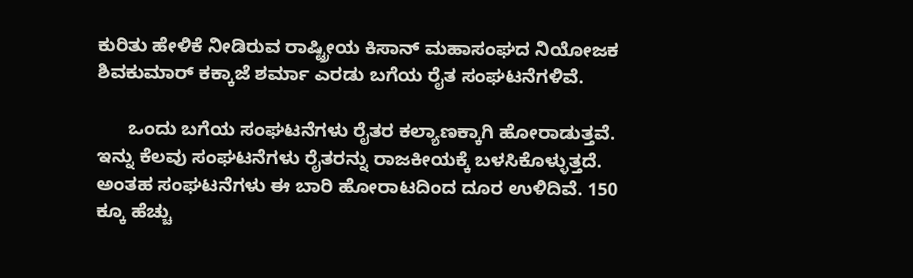ಕುರಿತು ಹೇಳಿಕೆ ನೀಡಿರುವ ರಾಷ್ಟ್ರೀಯ ಕಿಸಾನ್ ಮಹಾಸಂಘದ ನಿಯೋಜಕ ಶಿವಕುಮಾರ್‌ ಕಕ್ಕಾಜೆ ಶರ್ಮಾ ಎರಡು ಬಗೆಯ ರೈತ ಸಂಘಟನೆಗಳಿವೆ.

      ಒಂದು ಬಗೆಯ ಸಂಘಟನೆಗಳು ರೈತರ ಕಲ್ಯಾಣಕ್ಕಾಗಿ ಹೋರಾಡುತ್ತವೆ. ಇನ್ನು ಕೆಲವು ಸಂಘಟನೆಗಳು ರೈತರನ್ನು ರಾಜಕೀಯಕ್ಕೆ ಬಳಸಿಕೊಳ್ಳುತ್ತದೆ. ಅಂತಹ ಸಂಘಟನೆಗಳು ಈ ಬಾರಿ ಹೋರಾಟದಿಂದ ದೂರ ಉಳಿದಿವೆ. 150 ಕ್ಕೂ ಹೆಚ್ಚು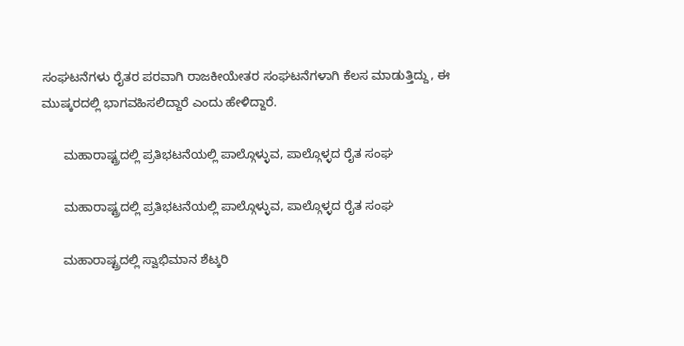ಸಂಘಟನೆಗಳು ರೈತರ ಪರವಾಗಿ ರಾಜಕೀಯೇತರ ಸಂಘಟನೆಗಳಾಗಿ ಕೆಲಸ ಮಾಡುತ್ತಿದ್ದು, ಈ ಮುಷ್ಕರದಲ್ಲಿ ಭಾಗವಹಿಸಲಿದ್ದಾರೆ ಎಂದು ಹೇಳಿದ್ದಾರೆ.

      ಮಹಾರಾಷ್ಟ್ರದಲ್ಲಿ ಪ್ರತಿಭಟನೆಯಲ್ಲಿ ಪಾಲ್ಗೊಳ್ಳುವ, ಪಾಲ್ಗೊಳ್ಳದ ರೈತ ಸಂಘ

      ಮಹಾರಾಷ್ಟ್ರದಲ್ಲಿ ಪ್ರತಿಭಟನೆಯಲ್ಲಿ ಪಾಲ್ಗೊಳ್ಳುವ, ಪಾಲ್ಗೊಳ್ಳದ ರೈತ ಸಂಘ

      ಮಹಾರಾಷ್ಟ್ರದಲ್ಲಿ ಸ್ವಾಭಿಮಾನ ಶೆಟ್ಕರಿ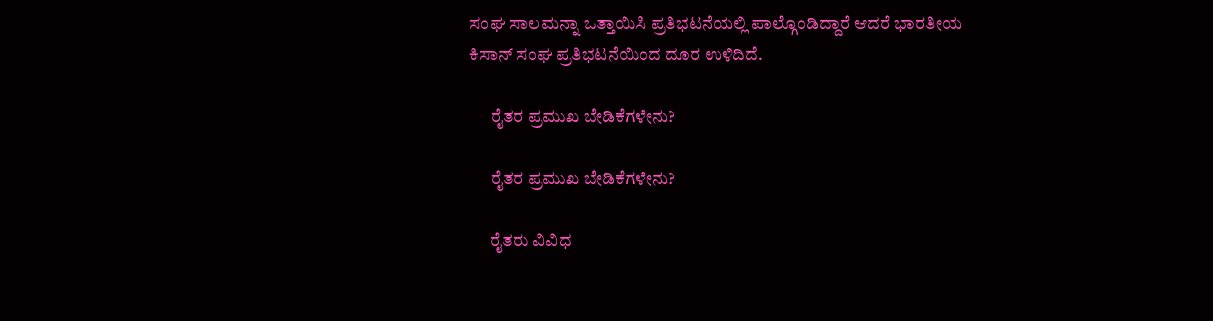ಸಂಘ ಸಾಲಮನ್ನಾ ಒತ್ತಾಯಿಸಿ ಪ್ರತಿಭಟನೆಯಲ್ಲಿ ಪಾಲ್ಗೊಂಡಿದ್ದಾರೆ ಆದರೆ ಭಾರತೀಯ ಕಿಸಾನ್ ಸಂಘ ಪ್ರತಿಭಟನೆಯಿಂದ ದೂರ ಉಳಿದಿದೆ.

      ರೈತರ ಪ್ರಮುಖ ಬೇಡಿಕೆಗಳೇನು?

      ರೈತರ ಪ್ರಮುಖ ಬೇಡಿಕೆಗಳೇನು?

      ರೈತರು ವಿವಿಧ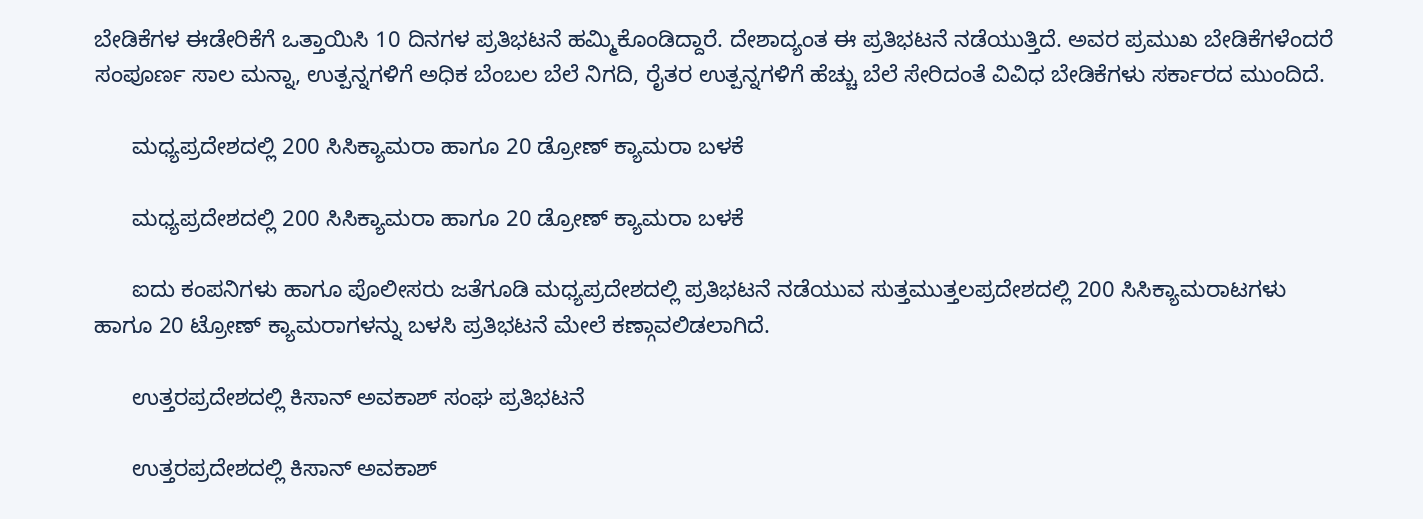ಬೇಡಿಕೆಗಳ ಈಡೇರಿಕೆಗೆ ಒತ್ತಾಯಿಸಿ 10 ದಿನಗಳ ಪ್ರತಿಭಟನೆ ಹಮ್ಮಿಕೊಂಡಿದ್ದಾರೆ. ದೇಶಾದ್ಯಂತ ಈ ಪ್ರತಿಭಟನೆ ನಡೆಯುತ್ತಿದೆ. ಅವರ ಪ್ರಮುಖ ಬೇಡಿಕೆಗಳೆಂದರೆ ಸಂಪೂರ್ಣ ಸಾಲ ಮನ್ನಾ, ಉತ್ಪನ್ನಗಳಿಗೆ ಅಧಿಕ ಬೆಂಬಲ ಬೆಲೆ ನಿಗದಿ, ರೈತರ ಉತ್ಪನ್ನಗಳಿಗೆ ಹೆಚ್ಚು ಬೆಲೆ ಸೇರಿದಂತೆ ವಿವಿಧ ಬೇಡಿಕೆಗಳು ಸರ್ಕಾರದ ಮುಂದಿದೆ.

      ಮಧ್ಯಪ್ರದೇಶದಲ್ಲಿ 200 ಸಿಸಿಕ್ಯಾಮರಾ ಹಾಗೂ 20 ಡ್ರೋಣ್ ಕ್ಯಾಮರಾ ಬಳಕೆ

      ಮಧ್ಯಪ್ರದೇಶದಲ್ಲಿ 200 ಸಿಸಿಕ್ಯಾಮರಾ ಹಾಗೂ 20 ಡ್ರೋಣ್ ಕ್ಯಾಮರಾ ಬಳಕೆ

      ಐದು ಕಂಪನಿಗಳು ಹಾಗೂ ಪೊಲೀಸರು ಜತೆಗೂಡಿ ಮಧ್ಯಪ್ರದೇಶದಲ್ಲಿ ಪ್ರತಿಭಟನೆ ನಡೆಯುವ ಸುತ್ತಮುತ್ತಲಪ್ರದೇಶದಲ್ಲಿ 200 ಸಿಸಿಕ್ಯಾಮರಾಟಗಳು ಹಾಗೂ 20 ಟ್ರೋಣ್ ಕ್ಯಾಮರಾಗಳನ್ನು ಬಳಸಿ ಪ್ರತಿಭಟನೆ ಮೇಲೆ ಕಣ್ಗಾವಲಿಡಲಾಗಿದೆ.

      ಉತ್ತರಪ್ರದೇಶದಲ್ಲಿ ಕಿಸಾನ್ ಅವಕಾಶ್ ಸಂಘ ಪ್ರತಿಭಟನೆ

      ಉತ್ತರಪ್ರದೇಶದಲ್ಲಿ ಕಿಸಾನ್ ಅವಕಾಶ್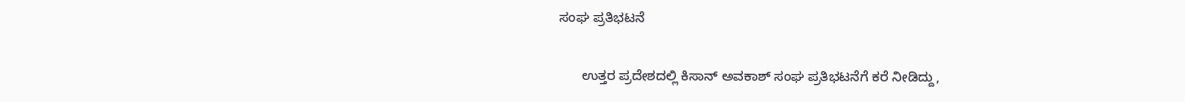ಸಂಘ ಪ್ರತಿಭಟನೆ

      ಉತ್ತರ ಪ್ರದೇಶದಲ್ಲಿ ಕಿಸಾನ್ ಅವಕಾಶ್ ಸಂಘ ಪ್ರತಿಭಟನೆಗೆ ಕರೆ ನೀಡಿದ್ದು,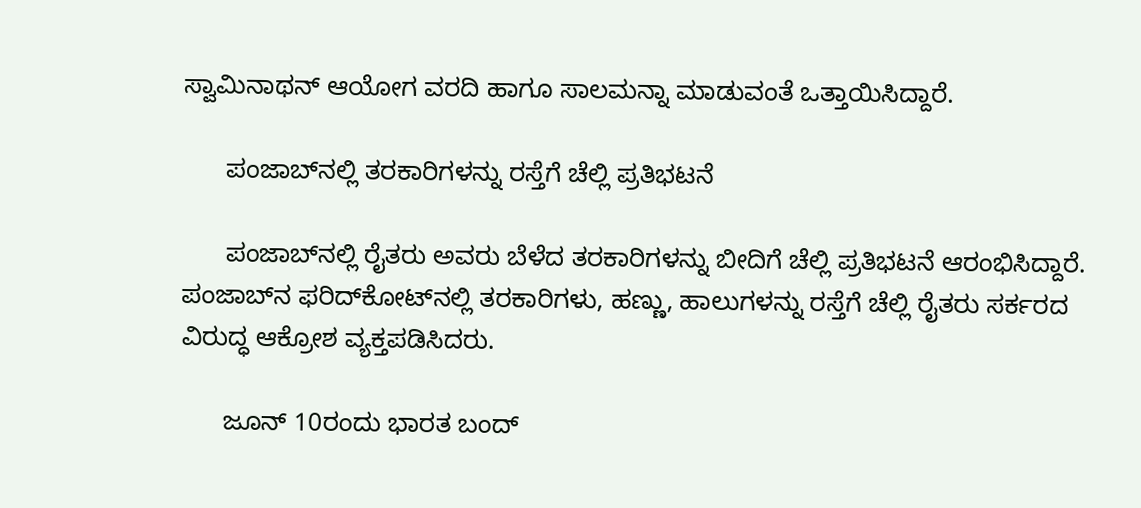ಸ್ವಾಮಿನಾಥನ್ ಆಯೋಗ ವರದಿ ಹಾಗೂ ಸಾಲಮನ್ನಾ ಮಾಡುವಂತೆ ಒತ್ತಾಯಿಸಿದ್ದಾರೆ.

      ಪಂಜಾಬ್‌ನಲ್ಲಿ ತರಕಾರಿಗಳನ್ನು ರಸ್ತೆಗೆ ಚೆಲ್ಲಿ ಪ್ರತಿಭಟನೆ

      ಪಂಜಾಬ್‌ನಲ್ಲಿ ರೈತರು ಅವರು ಬೆಳೆದ ತರಕಾರಿಗಳನ್ನು ಬೀದಿಗೆ ಚೆಲ್ಲಿ ಪ್ರತಿಭಟನೆ ಆರಂಭಿಸಿದ್ದಾರೆ. ಪಂಜಾಬ್‌ನ ಫರಿದ್‌ಕೋಟ್‌ನಲ್ಲಿ ತರಕಾರಿಗಳು, ಹಣ್ಣು, ಹಾಲುಗಳನ್ನು ರಸ್ತೆಗೆ ಚೆಲ್ಲಿ ರೈತರು ಸರ್ಕರದ ವಿರುದ್ಧ ಆಕ್ರೋಶ ವ್ಯಕ್ತಪಡಿಸಿದರು.

      ಜೂನ್ 10ರಂದು ಭಾರತ ಬಂದ್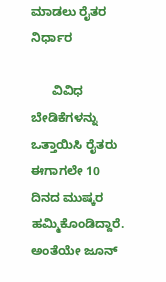ಮಾಡಲು ರೈತರ ನಿರ್ಧಾರ

      ವಿವಿಧ ಬೇಡಿಕೆಗಳನ್ನು ಒತ್ತಾಯಿಸಿ ರೈತರು ಈಗಾಗಲೇ 10 ದಿನದ ಮುಷ್ಕರ ಹಮ್ಮಿಕೊಂಡಿದ್ದಾರೆ. ಅಂತೆಯೇ ಜೂನ್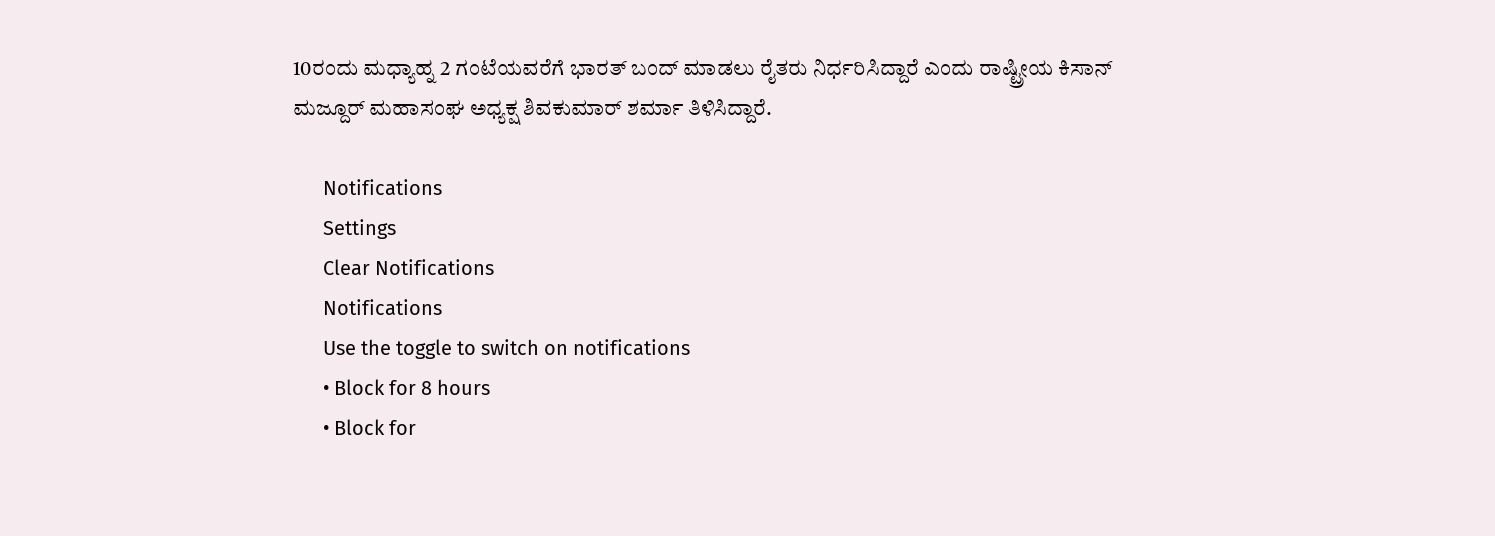10ರಂದು ಮಧ್ಯಾಹ್ನ 2 ಗಂಟೆಯವರೆಗೆ ಭಾರತ್ ಬಂದ್ ಮಾಡಲು ರೈತರು ನಿರ್ಧರಿಸಿದ್ದಾರೆ ಎಂದು ರಾಷ್ಟ್ರೀಯ ಕಿಸಾನ್ ಮಜ್ದೂರ್ ಮಹಾಸಂಘ ಅಧ್ಯಕ್ಷ ಶಿವಕುಮಾರ್ ಶರ್ಮಾ ತಿಳಿಸಿದ್ದಾರೆ.

      Notifications
      Settings
      Clear Notifications
      Notifications
      Use the toggle to switch on notifications
      • Block for 8 hours
      • Block for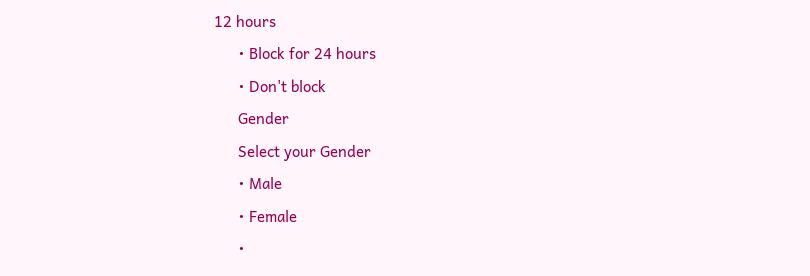12 hours
      • Block for 24 hours
      • Don't block
      Gender
      Select your Gender
      • Male
      • Female
      •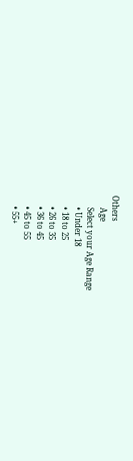Others
      Age
      Select your Age Range
      • Under 18
      • 18 to 25
      • 26 to 35
      • 36 to 45
      • 45 to 55
      • 55+